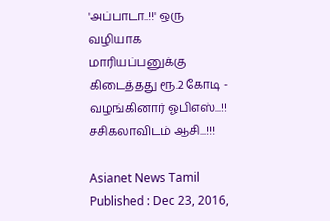'அப்பாடா..!!' ஒரு வழியாக மாரியப்பனுக்கு கிடைத்தது ரூ.2 கோடி - வழங்கினார் ஓபிஎஸ்...!! சசிகலாவிடம் ஆசி...!!!

Asianet News Tamil
Published : Dec 23, 2016,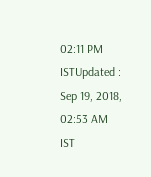02:11 PM ISTUpdated : Sep 19, 2018, 02:53 AM IST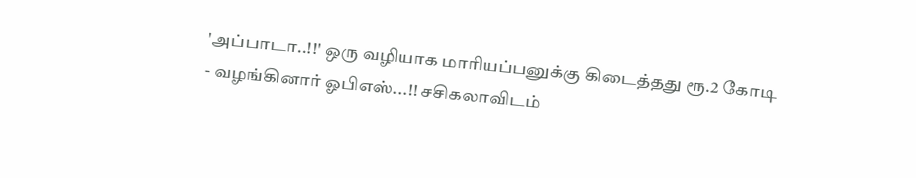'அப்பாடா..!!' ஒரு வழியாக மாரியப்பனுக்கு கிடைத்தது ரூ.2 கோடி - வழங்கினார் ஓபிஎஸ்...!! சசிகலாவிடம்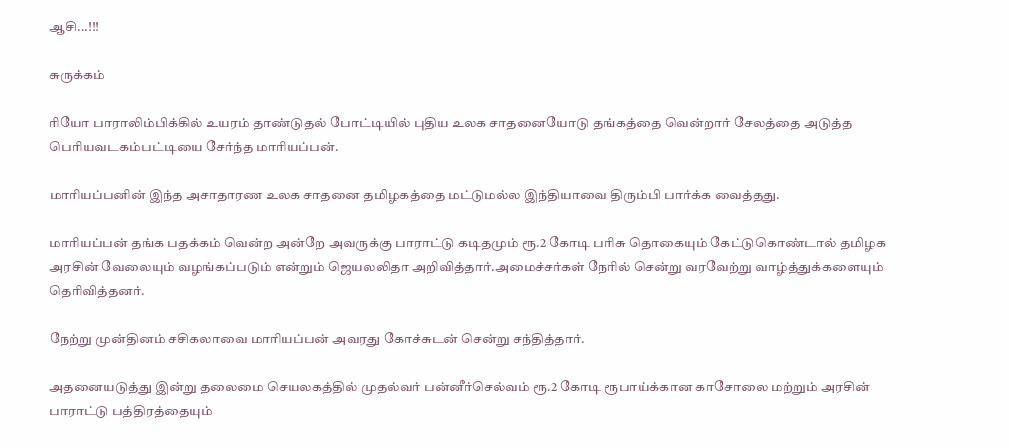ஆசி...!!!

சுருக்கம்

ரியோ பாராலிம்பிக்கில் உயரம் தாண்டுதல் போட்டியில் புதிய உலக சாதனையோடு தங்கத்தை வென்றார் சேலத்தை அடுத்த பெரியவடகம்பட்டியை சேர்ந்த மாரியப்பன்.

மாரியப்பனின் இந்த அசாதாரண உலக சாதனை தமிழகத்தை மட்டுமல்ல இந்தியாவை திரும்பி பார்க்க வைத்தது.

மாரியப்பன் தங்க பதக்கம் வென்ற அன்றே அவருக்கு பாராட்டு கடிதமும் ரூ.2 கோடி பரிசு தொகையும் கேட்டுகொண்டால் தமிழக அரசின் வேலையும் வழங்கப்படும் என்றும் ஜெயலலிதா அறிவித்தார்.அமைச்சர்கள் நேரில் சென்று வரவேற்று வாழ்த்துக்களையும் தெரிவித்தனர்.

நேற்று முன்தினம் சசிகலாவை மாரியப்பன் அவரது கோச்சுடன் சென்று சந்தித்தார்.

அதனையடுத்து இன்று தலைமை செயலகத்தில் முதல்வர் பன்னீர்செல்வம் ரூ.2 கோடி ரூபாய்க்கான காசோலை மற்றும் அரசின் பாராட்டு பத்திரத்தையும்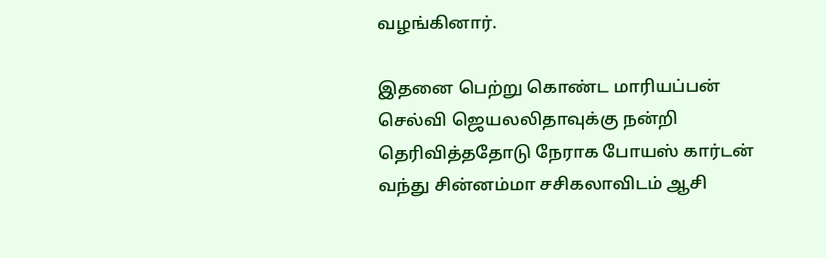வழங்கினார்.

இதனை பெற்று கொண்ட மாரியப்பன் செல்வி ஜெயலலிதாவுக்கு நன்றி தெரிவித்ததோடு நேராக போயஸ் கார்டன் வந்து சின்னம்மா சசிகலாவிடம் ஆசி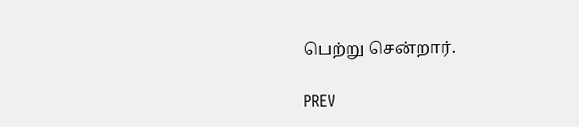பெற்று சென்றார்.

PREV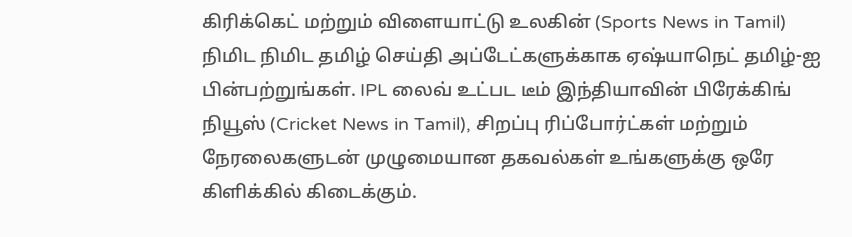கிரிக்கெட் மற்றும் விளையாட்டு உலகின் (Sports News in Tamil) நிமிட நிமிட தமிழ் செய்தி அப்டேட்களுக்காக ஏஷ்யாநெட் தமிழ்-ஐ பின்பற்றுங்கள். IPL லைவ் உட்பட டீம் இந்தியாவின் பிரேக்கிங் நியூஸ் (Cricket News in Tamil), சிறப்பு ரிப்போர்ட்கள் மற்றும் நேரலைகளுடன் முழுமையான தகவல்கள் உங்களுக்கு ஒரே கிளிக்கில் கிடைக்கும்.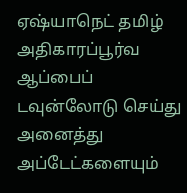ஏஷ்யாநெட் தமிழ் அதிகாரப்பூர்வ ஆப்பைப் டவுன்லோடு செய்து அனைத்து அப்டேட்களையும்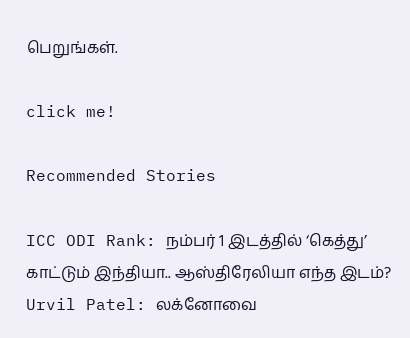பெறுங்கள்.

click me!

Recommended Stories

ICC ODI Rank: நம்பர் 1 இடத்தில் ‘கெத்து’ காட்டும் இந்தியா.. ஆஸ்திரேலியா எந்த இடம்?
Urvil Patel: லக்னோவை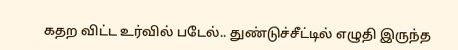கதற விட்ட உர்வில் படேல்.. துண்டுச்சீட்டில் எழுதி இருந்த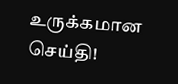உருக்கமான செய்தி!